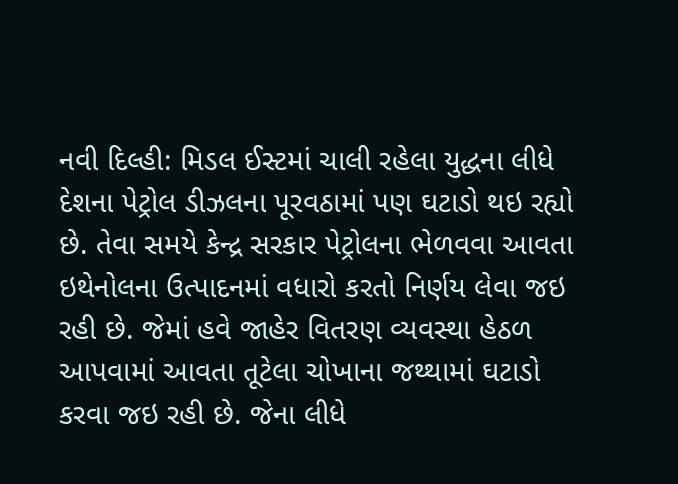નવી દિલ્હી: મિડલ ઈસ્ટમાં ચાલી રહેલા યુદ્ધના લીધે દેશના પેટ્રોલ ડીઝલના પૂરવઠામાં પણ ઘટાડો થઇ રહ્યો છે. તેવા સમયે કેન્દ્ર સરકાર પેટ્રોલના ભેળવવા આવતા ઇથેનોલના ઉત્પાદનમાં વધારો કરતો નિર્ણય લેવા જઇ રહી છે. જેમાં હવે જાહેર વિતરણ વ્યવસ્થા હેઠળ આપવામાં આવતા તૂટેલા ચોખાના જથ્થામાં ઘટાડો કરવા જઇ રહી છે. જેના લીધે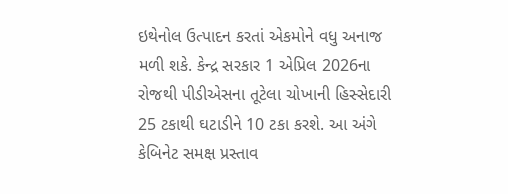ઇથેનોલ ઉત્પાદન કરતાં એકમોને વધુ અનાજ મળી શકે. કેન્દ્ર સરકાર 1 એપ્રિલ 2026ના રોજથી પીડીએસના તૂટેલા ચોખાની હિસ્સેદારી 25 ટકાથી ઘટાડીને 10 ટકા કરશે. આ અંગે કેબિનેટ સમક્ષ પ્રસ્તાવ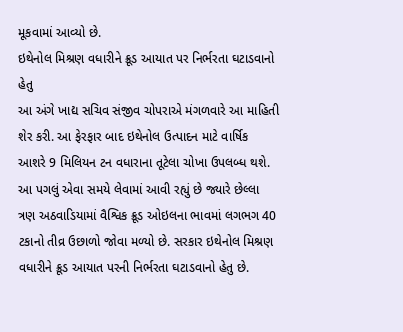મૂકવામાં આવ્યો છે.
ઇથેનોલ મિશ્રણ વધારીને ક્રૂડ આયાત પર નિર્ભરતા ઘટાડવાનો હેતુ
આ અંગે ખાદ્ય સચિવ સંજીવ ચોપરાએ મંગળવારે આ માહિતી શેર કરી. આ ફેરફાર બાદ ઇથેનોલ ઉત્પાદન માટે વાર્ષિક આશરે 9 મિલિયન ટન વધારાના તૂટેલા ચોખા ઉપલબ્ધ થશે. આ પગલું એવા સમયે લેવામાં આવી રહ્યું છે જ્યારે છેલ્લા ત્રણ અઠવાડિયામાં વૈશ્વિક ક્રૂડ ઓઇલના ભાવમાં લગભગ 40 ટકાનો તીવ્ર ઉછાળો જોવા મળ્યો છે. સરકાર ઇથેનોલ મિશ્રણ વધારીને ક્રૂડ આયાત પરની નિર્ભરતા ઘટાડવાનો હેતુ છે.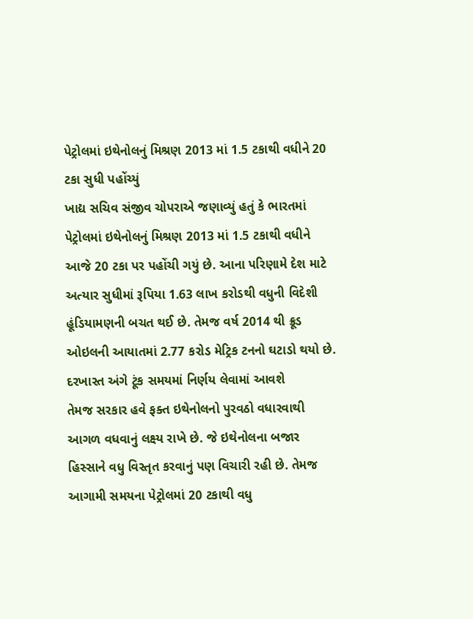પેટ્રોલમાં ઇથેનોલનું મિશ્રણ 2013 માં 1.5 ટકાથી વધીને 20 ટકા સુધી પહોંચ્યું
ખાદ્ય સચિવ સંજીવ ચોપરાએ જણાવ્યું હતું કે ભારતમાં પેટ્રોલમાં ઇથેનોલનું મિશ્રણ 2013 માં 1.5 ટકાથી વધીને આજે 20 ટકા પર પહોંચી ગયું છે. આના પરિણામે દેશ માટે અત્યાર સુધીમાં રૂપિયા 1.63 લાખ કરોડથી વધુની વિદેશી હૂંડિયામણની બચત થઈ છે. તેમજ વર્ષ 2014 થી ક્રૂડ ઓઇલની આયાતમાં 2.77 કરોડ મેટ્રિક ટનનો ઘટાડો થયો છે.
દરખાસ્ત અંગે ટૂંક સમયમાં નિર્ણય લેવામાં આવશે
તેમજ સરકાર હવે ફક્ત ઇથેનોલનો પુરવઠો વધારવાથી આગળ વધવાનું લક્ષ્ય રાખે છે. જે ઇથેનોલના બજાર હિસ્સાને વધુ વિસ્તૃત કરવાનું પણ વિચારી રહી છે. તેમજ આગામી સમયના પેટ્રોલમાં 20 ટકાથી વધુ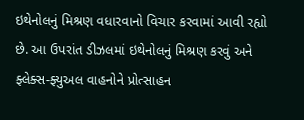ઇથેનોલનું મિશ્રણ વધારવાનો વિચાર કરવામાં આવી રહ્યો છે. આ ઉપરાંત ડીઝલમાં ઇથેનોલનું મિશ્રણ કરવું અને ફ્લેક્સ-ફ્યુઅલ વાહનોને પ્રોત્સાહન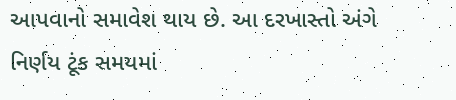આપવાનો સમાવેશ થાય છે. આ દરખાસ્તો અંગે નિર્ણય ટૂંક સમયમાં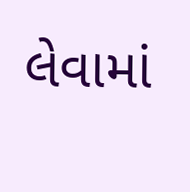લેવામાં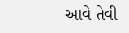આવે તેવી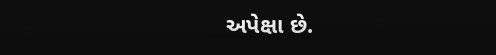અપેક્ષા છે.